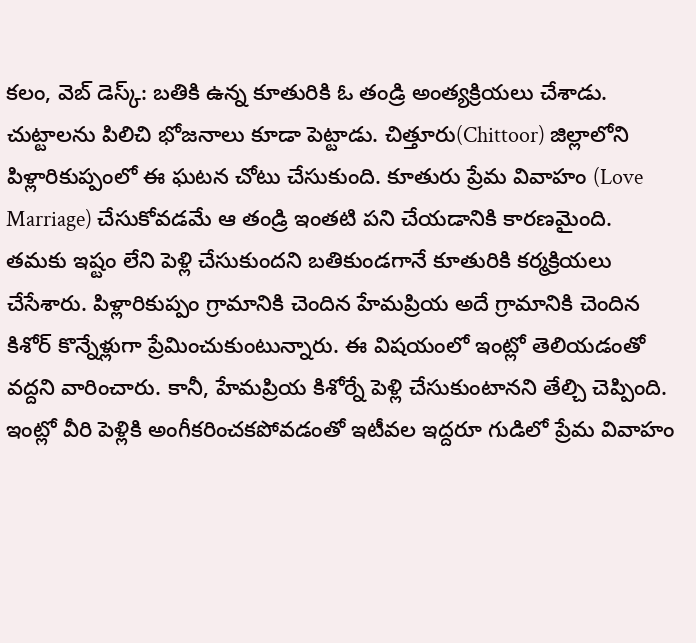కలం, వెబ్ డెస్క్: బతికి ఉన్న కూతురికి ఓ తండ్రి అంత్యక్రియలు చేశాడు. చుట్టాలను పిలిచి భోజనాలు కూడా పెట్టాడు. చిత్తూరు(Chittoor) జిల్లాలోని పిళ్లారికుప్పంలో ఈ ఘటన చోటు చేసుకుంది. కూతురు ప్రేమ వివాహం (Love Marriage) చేసుకోవడమే ఆ తండ్రి ఇంతటి పని చేయడానికి కారణమైంది. తమకు ఇష్టం లేని పెళ్లి చేసుకుందని బతికుండగానే కూతురికి కర్మక్రియలు చేసేశారు. పిళ్లారికుప్పం గ్రామానికి చెందిన హేమప్రియ అదే గ్రామానికి చెందిన కిశోర్ కొన్నేళ్లుగా ప్రేమించుకుంటున్నారు. ఈ విషయంలో ఇంట్లో తెలియడంతో వద్దని వారించారు. కానీ, హేమప్రియ కిశోర్నే పెళ్లి చేసుకుంటానని తేల్చి చెప్పింది. ఇంట్లో వీరి పెళ్లికి అంగీకరించకపోవడంతో ఇటీవల ఇద్దరూ గుడిలో ప్రేమ వివాహం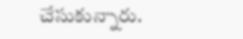చేసుకున్నారు.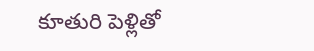కూతురి పెళ్లితో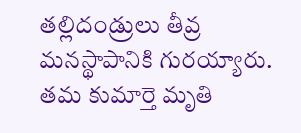తల్లిదండ్రులు తీవ్ర మనస్థాపానికి గురయ్యారు. తమ కుమార్తె మృతి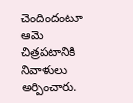చెందిందంటూ ఆమె చిత్రపటానికి నివాళులు అర్పించారు.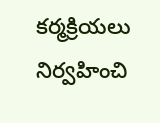కర్మక్రియలు నిర్వహించి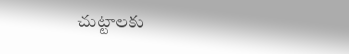చుట్టాలకు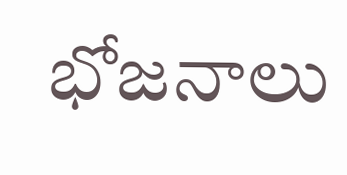భోజనాలు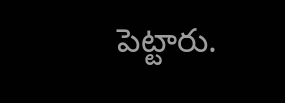పెట్టారు.